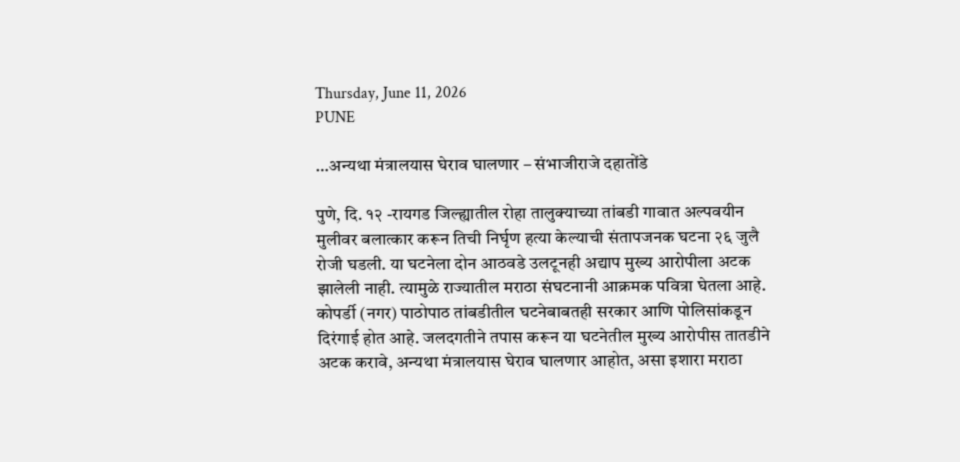Thursday, June 11, 2026
PUNE

…अन्यथा मंत्रालयास घेराव घालणार – संभाजीराजे दहातोंडे

पुणे, दि. १२ -रायगड जिल्ह्यातील रोहा तालुक्याच्या तांबडी गावात अल्पवयीन मुलीवर बलात्कार करून तिची निर्घृण हत्या केल्याची संतापजनक घटना २६ जुलै रोजी घडली. या घटनेला दोन आठवडे उलटूनही अद्याप मुख्य आरोपीला अटक झालेली नाही. त्यामुळे राज्यातील मराठा संघटनानी आक्रमक पवित्रा घेतला आहे. कोपर्डी (नगर) पाठोपाठ तांबडीतील घटनेबाबतही सरकार आणि पोलिसांकडून दिरंगाई होत आहे. जलदगतीने तपास करून या घटनेतील मुख्य आरोपीस तातडीने अटक करावे, अन्यथा मंत्रालयास घेराव घालणार आहोत, असा इशारा मराठा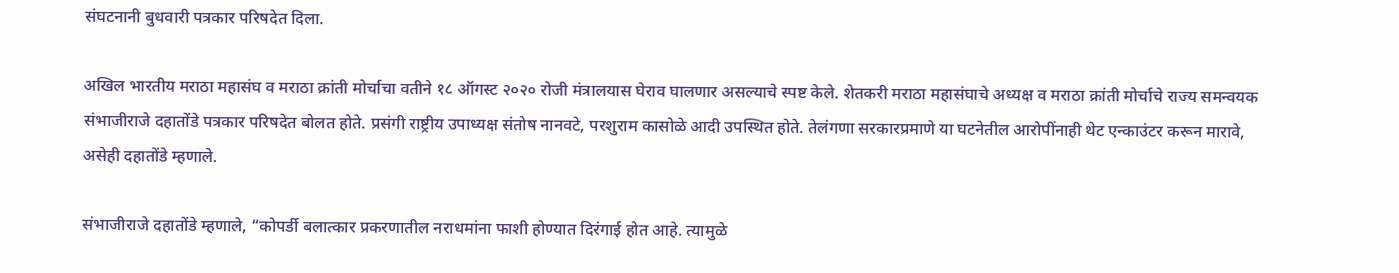संघटनानी बुधवारी पत्रकार परिषदेत दिला.

अखिल भारतीय मराठा महासंघ व मराठा क्रांती मोर्चाचा वतीने १८ ऑगस्ट २०२० रोजी मंत्रालयास घेराव घालणार असल्याचे स्पष्ट केले. शेतकरी मराठा महासंघाचे अध्यक्ष व मराठा क्रांती मोर्चाचे राज्य समन्वयक संभाजीराजे दहातोंडे पत्रकार परिषदेत बोलत होते. प्रसंगी राष्ट्रीय उपाध्यक्ष संतोष नानवटे, परशुराम कासोळे आदी उपस्थित होते. तेलंगणा सरकारप्रमाणे या घटनेतील आरोपींनाही थेट एन्काउंटर करून मारावे, असेही दहातोंडे म्हणाले.

संभाजीराजे दहातोंडे म्हणाले, “कोपर्डी बलात्कार प्रकरणातील नराधमांना फाशी होण्यात दिरंगाई होत आहे. त्यामुळे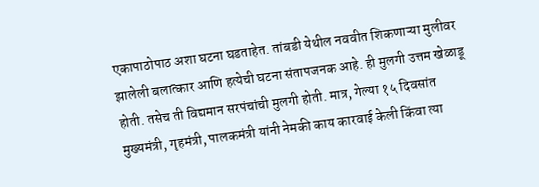एकापाठोपाठ अशा घटना घडताहेत. तांबडी येथील नववीत शिकणाऱ्या मुलीवर झालेली बलात्कार आणि हत्येची घटना संतापजनक आहे. ही मुलगी उत्तम खेळाडू होती. तसेच ती विद्यमान सरपंचांची मुलगी होती. मात्र, गेल्या १५ दिवसांत मुख्यमंत्री, गृहमंत्री, पालकमंत्री यांनी नेमकी काय कारवाई केली किंवा त्या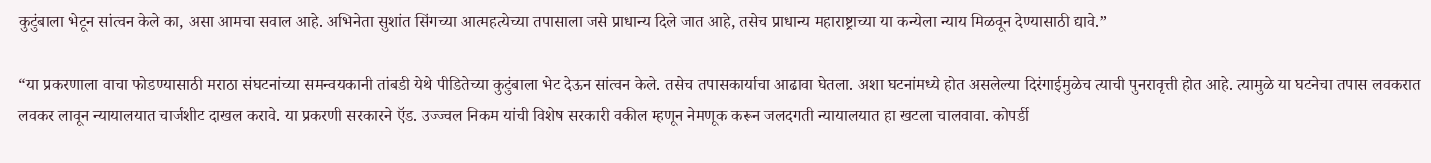कुटुंबाला भेटून सांत्वन केले का, असा आमचा सवाल आहे. अभिनेता सुशांत सिंगच्या आत्महत्येच्या तपासाला जसे प्राधान्य दिले जात आहे, तसेच प्राधान्य महाराष्ट्राच्या या कन्येला न्याय मिळवून देण्यासाठी द्यावे.”

“या प्रकरणाला वाचा फोडण्यासाठी मराठा संघटनांच्या समन्वयकानी तांबडी येथे पीडितेच्या कुटुंबाला भेट देऊन सांत्वन केले. तसेच तपासकार्याचा आढावा घेतला. अशा घटनांमध्ये होत असलेल्या दिरंगाईमुळेच त्याची पुनरावृत्ती होत आहे. त्यामुळे या घटनेचा तपास लवकरात लवकर लावून न्यायालयात चार्जशीट दाखल करावे. या प्रकरणी सरकारने ऍड. उज्ज्वल निकम यांची विशेष सरकारी वकील म्हणून नेमणूक करून जलदगती न्यायालयात हा खटला चालवावा. कोपर्डी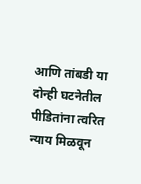आणि तांबडी या दोन्ही घटनेतील पीडितांना त्वरित न्याय मिळवून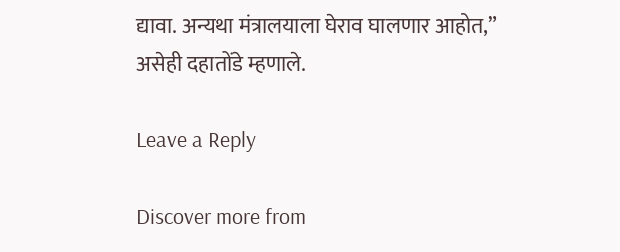द्यावा. अन्यथा मंत्रालयाला घेराव घालणार आहोत,” असेही दहातोंडे म्हणाले.

Leave a Reply

Discover more from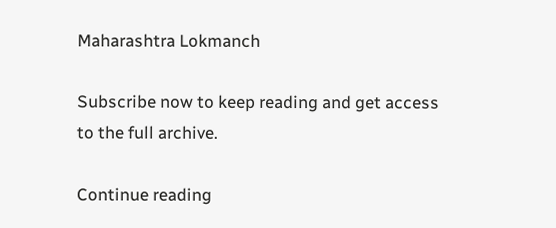Maharashtra Lokmanch

Subscribe now to keep reading and get access to the full archive.

Continue reading